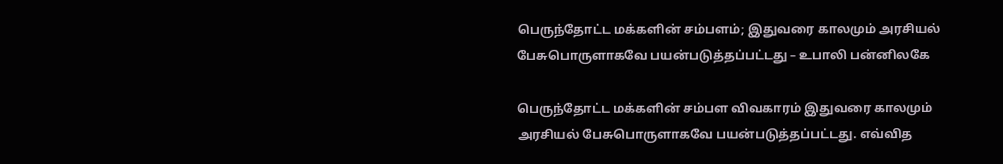பெருந்தோட்ட மக்களின் சம்பளம்; இதுவரை காலமும் அரசியல் பேசுபொருளாகவே பயன்படுத்தப்பட்டது – உபாலி பன்னிலகே

பெருந்தோட்ட மக்களின் சம்பள விவகாரம் இதுவரை காலமும் அரசியல் பேசுபொருளாகவே பயன்படுத்தப்பட்டது. எவ்வித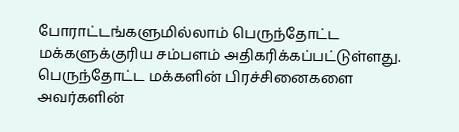போராட்டங்களுமில்லாம் பெருந்தோட்ட மக்களுக்குரிய சம்பளம் அதிகரிக்கப்பட்டுள்ளது. பெருந்தோட்ட மக்களின் பிரச்சினைகளை அவர்களின்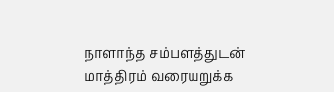நாளாந்த சம்பளத்துடன் மாத்திரம் வரையறுக்க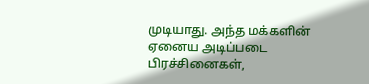முடியாது. அந்த மக்களின் ஏனைய அடிப்படை பிரச்சினைகள்,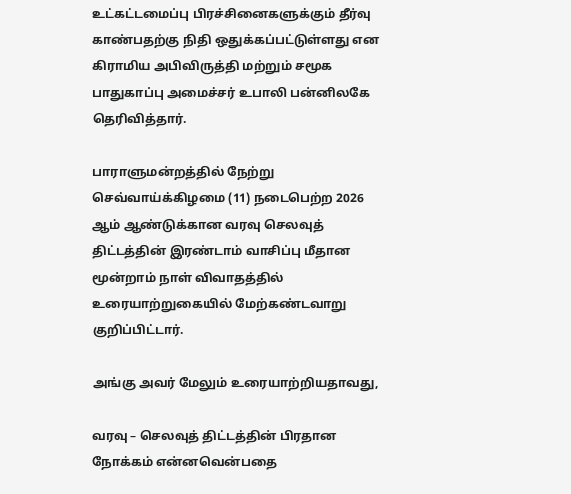உட்கட்டமைப்பு பிரச்சினைகளுக்கும் தீர்வு காண்பதற்கு நிதி ஒதுக்கப்பட்டுள்ளது என கிராமிய அபிவிருத்தி மற்றும் சமூக பாதுகாப்பு அமைச்சர் உபாலி பன்னிலகே தெரிவித்தார்.

பாராளுமன்றத்தில் நேற்று செவ்வாய்க்கிழமை (11) நடைபெற்ற 2026 ஆம் ஆண்டுக்கான வரவு செலவுத் திட்டத்தின் இரண்டாம் வாசிப்பு மீதான மூன்றாம் நாள் விவாதத்தில் உரையாற்றுகையில் மேற்கண்டவாறு குறிப்பிட்டார்.

அங்கு அவர் மேலும் உரையாற்றியதாவது,

வரவு – செலவுத் திட்டத்தின் பிரதான நோக்கம் என்னவென்பதை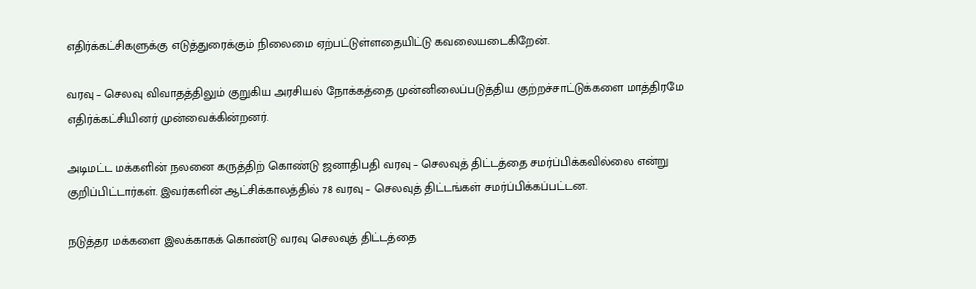எதிர்க்கட்சிகளுக்கு எடுத்துரைக்கும் நிலைமை ஏற்பட்டுள்ளதையிட்டு கவலையடைகிறேன்.

வரவு – செலவு விவாதத்திலும் குறுகிய அரசியல் நோக்கத்தை முன்னிலைப்படுத்திய குற்றச்சாட்டுக்களை மாத்திரமே எதிர்க்கட்சியினர் முன்வைக்கின்றனர்.

அடிமட்ட மக்களின் நலனை கருத்திற் கொண்டு ஜனாதிபதி வரவு – செலவுத் திட்டத்தை சமர்ப்பிக்கவில்லை என்று குறிப்பிட்டார்கள். இவர்களின் ஆட்சிக்காலத்தில் 78 வரவு – செலவுத் திட்டங்கள் சமர்ப்பிக்கப்பட்டன.

நடுத்தர மக்களை இலக்காகக் கொண்டு வரவு செலவுத் திட்டத்தை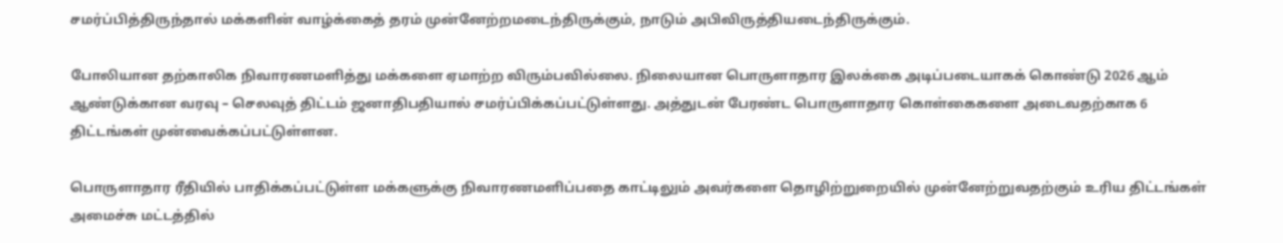சமர்ப்பித்திருந்தால் மக்களின் வாழ்க்கைத் தரம் முன்னேற்றமடைந்திருக்கும், நாடும் அபிவிருத்தியடைந்திருக்கும்.

போலியான தற்காலிக நிவாரணமளித்து மக்களை ஏமாற்ற விரும்பவில்லை. நிலையான பொருளாதார இலக்கை அடிப்படையாகக் கொண்டு 2026 ஆம் ஆண்டுக்கான வரவு – செலவுத் திட்டம் ஜனாதிபதியால் சமர்ப்பிக்கப்பட்டுள்ளது. அத்துடன் பேரண்ட பொருளாதார கொள்கைகளை அடைவதற்காக 6 திட்டங்கள் முன்வைக்கப்பட்டுள்ளன.

பொருளாதார ரீதியில் பாதிக்கப்பட்டுள்ள மக்களுக்கு நிவாரணமளிப்பதை காட்டிலும் அவர்களை தொழிற்றுறையில் முன்னேற்றுவதற்கும் உரிய திட்டங்கள் அமைச்சு மட்டத்தில்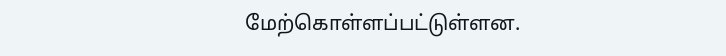மேற்கொள்ளப்பட்டுள்ளன.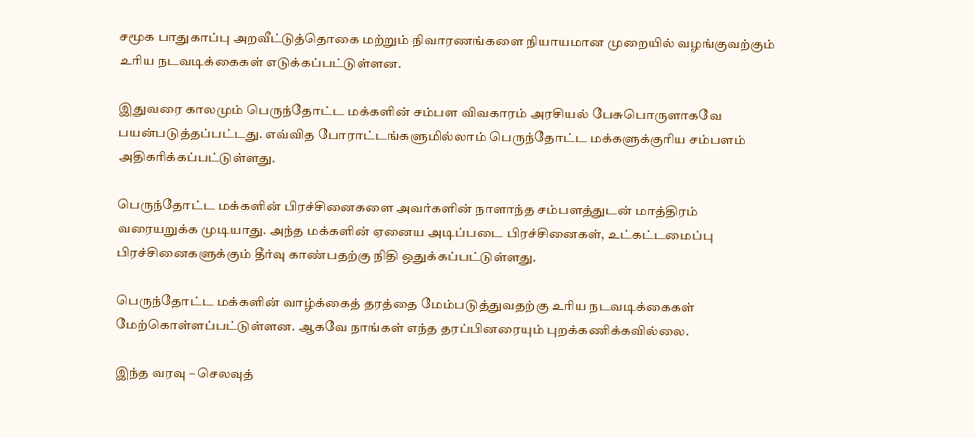சமூக பாதுகாப்பு அறவீட்டுத்தொகை மற்றும் நிவாரணங்களை நியாயமான முறையில் வழங்குவற்கும் உரிய நடவடிக்கைகள் எடுக்கப்பட்டுள்ளன.

இதுவரை காலமும் பெருந்தோட்ட மக்களின் சம்பள விவகாரம் அரசியல் பேசுபொருளாகவே பயன்படுத்தப்பட்டது. எவ்வித போராட்டங்களுமில்லாம் பெருந்தோட்ட மக்களுக்குரிய சம்பளம் அதிகரிக்கப்பட்டுள்ளது.

பெருந்தோட்ட மக்களின் பிரச்சினைகளை அவர்களின் நாளாந்த சம்பளத்துடன் மாத்திரம் வரையறுக்க முடியாது. அந்த மக்களின் ஏனைய அடிப்படை பிரச்சினைகள், உட்கட்டமைப்பு பிரச்சினைகளுக்கும் தீர்வு காண்பதற்கு நிதி ஒதுக்கப்பட்டுள்ளது.

பெருந்தோட்ட மக்களின் வாழ்க்கைத் தரத்தை மேம்படுத்துவதற்கு உரிய நடவடிக்கைகள் மேற்கொள்ளப்பட்டுள்ளன. ஆகவே நாங்கள் எந்த தரப்பினரையும் புறக்கணிக்கவில்லை.

இந்த வரவு – செலவுத்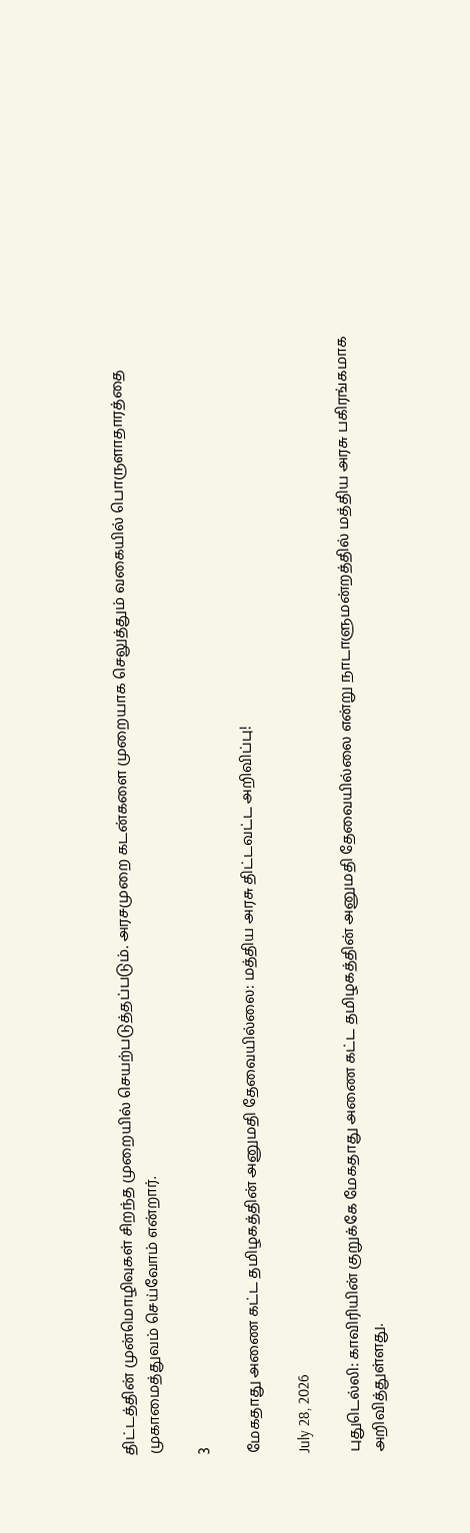திட்டத்தின் முன்மொழிவுகள் சிறந்த முறையில் செயற்படுத்தப்படும். அரசமுறை கடன்களை முறையாக செலுத்தும் வகையில் பொருளாதாரத்தை முகாமைத்துவம் செய்வோம் என்றார்.

3

மேகதாது அணை கட்ட தமிழகத்தின் அனுமதி தேவையில்லை: மத்திய அரசு திட்டவட்ட அறிவிப்பு!

July 28, 2026

புதுடெல்லி: காவிரியின் குறுக்கே மேகதாது அணை கட்ட தமிழகத்தின் அனுமதி தேவையில்லை என்று நாடாளுமன்றத்தில் மத்திய அரசு பகிரங்கமாக அறிவித்துள்ளது.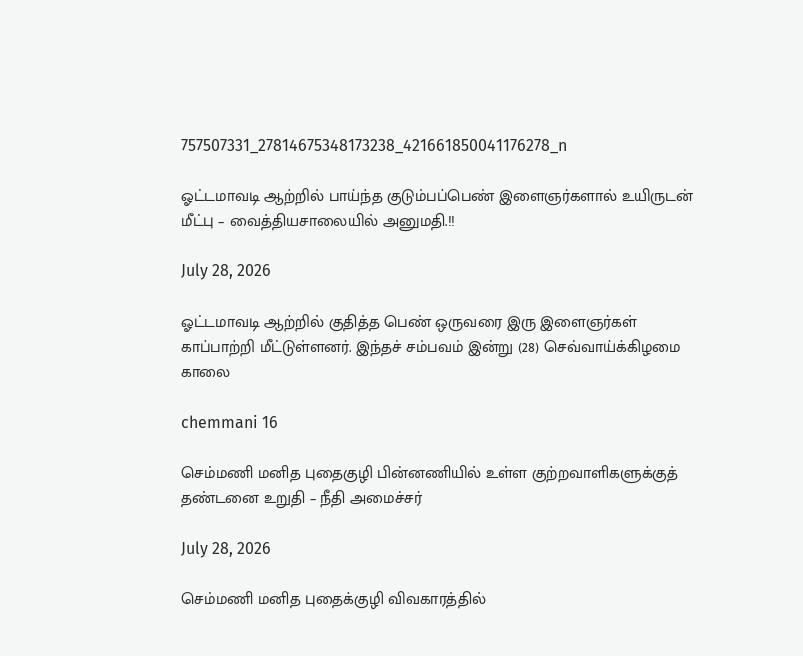757507331_27814675348173238_421661850041176278_n

ஓட்டமாவடி ஆற்றில் பாய்ந்த குடும்பப்பெண் இளைஞர்களால் உயிருடன் மீட்பு – வைத்தியசாலையில் அனுமதி.!!

July 28, 2026

ஓட்டமாவடி ஆற்றில் குதித்த பெண் ஒருவரை இரு இளைஞர்கள் காப்பாற்றி மீட்டுள்ளனர். இந்தச் சம்பவம் இன்று (28) செவ்வாய்க்கிழமை காலை

chemmani 16

செம்மணி மனித புதைகுழி பின்னணியில் உள்ள குற்றவாளிகளுக்குத் தண்டனை உறுதி – நீதி அமைச்சர்

July 28, 2026

செம்மணி மனித புதைக்குழி விவகாரத்தில்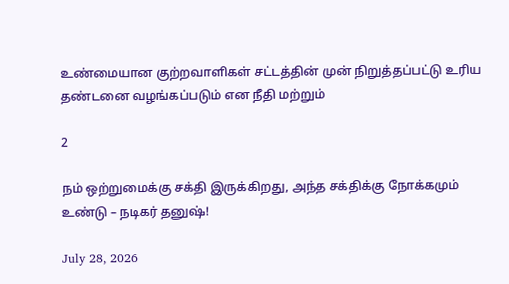உண்மையான குற்றவாளிகள் சட்டத்தின் முன் நிறுத்தப்பட்டு உரிய தண்டனை வழங்கப்படும் என நீதி மற்றும்

2

நம் ஒற்றுமைக்கு சக்தி இருக்கிறது, அந்த சக்திக்கு நோக்கமும் உண்டு – நடிகர் தனுஷ்!

July 28, 2026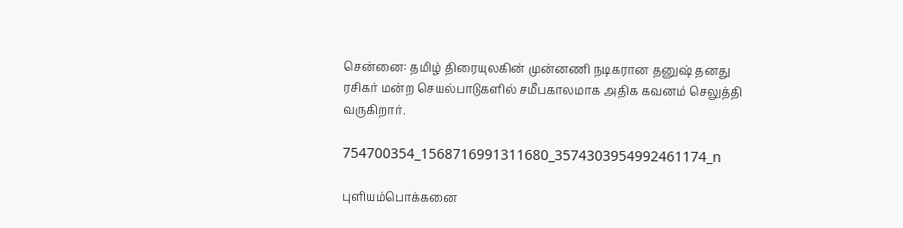சென்னை: தமிழ் திரையுலகின் முன்னணி நடிகரான தனுஷ் தனது ரசிகர் மன்ற செயல்பாடுகளில் சமீபகாலமாக அதிக கவனம் செலுத்தி வருகிறார்.

754700354_1568716991311680_3574303954992461174_n

புளியம்பொக்கனை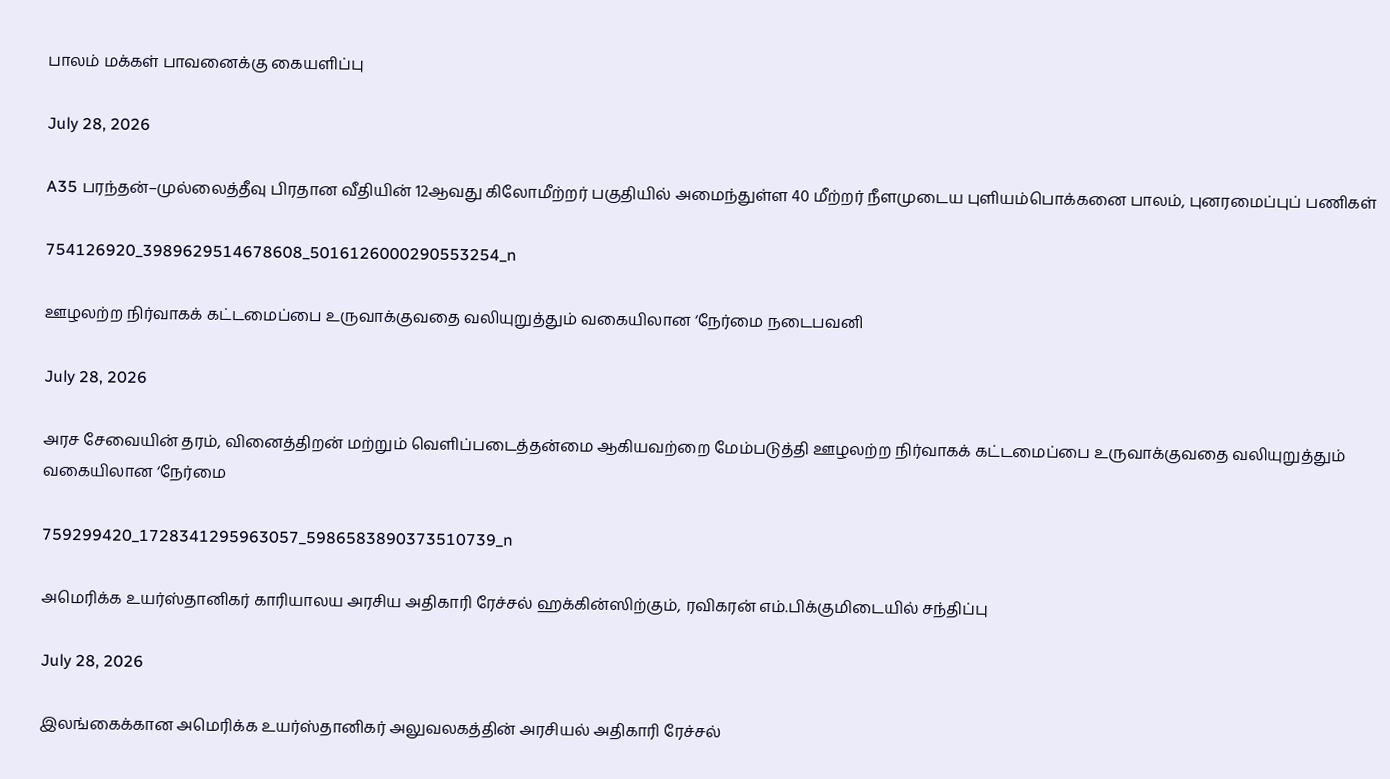பாலம் மக்கள் பாவனைக்கு கையளிப்பு

July 28, 2026

A35 பரந்தன்–முல்லைத்தீவு பிரதான வீதியின் 12ஆவது கிலோமீற்றர் பகுதியில் அமைந்துள்ள 40 மீற்றர் நீளமுடைய புளியம்பொக்கனை பாலம், புனரமைப்புப் பணிகள்

754126920_3989629514678608_5016126000290553254_n

ஊழலற்ற நிர்வாகக் கட்டமைப்பை உருவாக்குவதை வலியுறுத்தும் வகையிலான ‘நேர்மை நடைபவனி

July 28, 2026

அரச சேவையின் தரம், வினைத்திறன் மற்றும் வெளிப்படைத்தன்மை ஆகியவற்றை மேம்படுத்தி ஊழலற்ற நிர்வாகக் கட்டமைப்பை உருவாக்குவதை வலியுறுத்தும் வகையிலான ‘நேர்மை

759299420_1728341295963057_5986583890373510739_n

அமெரிக்க உயர்ஸ்தானிகர் காரியாலய அரசிய அதிகாரி ரேச்சல் ஹக்கின்ஸிற்கும், ரவிகரன் எம்.பிக்குமிடையில் சந்திப்பு

July 28, 2026

இலங்கைக்கான அமெரிக்க உயர்ஸ்தானிகர் அலுவலகத்தின் அரசியல் அதிகாரி ரேச்சல்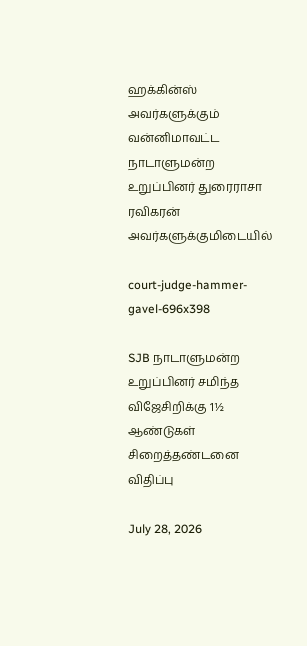ஹக்கின்ஸ் அவர்களுக்கும் வன்னிமாவட்ட நாடாளுமன்ற உறுப்பினர் துரைராசா ரவிகரன் அவர்களுக்குமிடையில்

court-judge-hammer-gavel-696x398

SJB நாடாளுமன்ற உறுப்பினர் சமிந்த விஜேசிறிக்கு 1½ ஆண்டுகள் சிறைத்தண்டனை விதிப்பு

July 28, 2026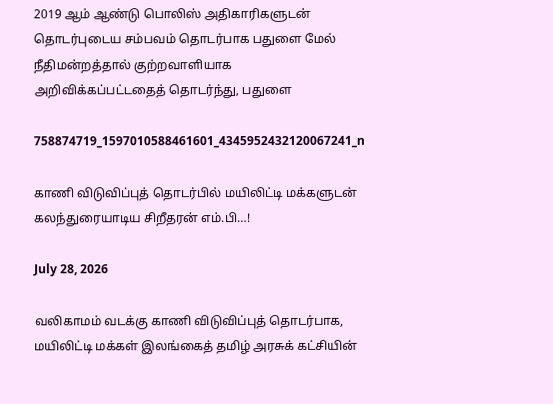2019 ஆம் ஆண்டு பொலிஸ் அதிகாரிகளுடன் தொடர்புடைய சம்பவம் தொடர்பாக பதுளை மேல் நீதிமன்றத்தால் குற்றவாளியாக அறிவிக்கப்பட்டதைத் தொடர்ந்து, பதுளை

758874719_1597010588461601_4345952432120067241_n

காணி விடுவிப்புத் தொடர்பில் மயிலிட்டி மக்களுடன் கலந்துரையாடிய சிறீதரன் எம்.பி…!

July 28, 2026

வலிகாமம் வடக்கு காணி விடுவிப்புத் தொடர்பாக, மயிலிட்டி மக்கள் இலங்கைத் தமிழ் அரசுக் கட்சியின்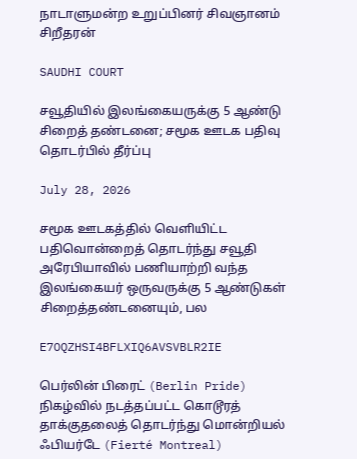நாடாளுமன்ற உறுப்பினர் சிவஞானம் சிறீதரன்

SAUDHI COURT

சவூதியில் இலங்கையருக்கு 5 ஆண்டு சிறைத் தண்டனை; சமூக ஊடக பதிவு தொடர்பில் தீர்ப்பு

July 28, 2026

சமூக ஊடகத்தில் வெளியிட்ட பதிவொன்றைத் தொடர்ந்து சவூதி அரேபியாவில் பணியாற்றி வந்த இலங்கையர் ஒருவருக்கு 5 ஆண்டுகள் சிறைத்தண்டனையும், பல

E7OQZHSI4BFLXIQ6AVSVBLR2IE

பெர்லின் பிரைட் (Berlin Pride) நிகழ்வில் நடத்தப்பட்ட கொடூரத் தாக்குதலைத் தொடர்ந்து மொன்றியல் ஃபியர்டே (Fierté Montreal)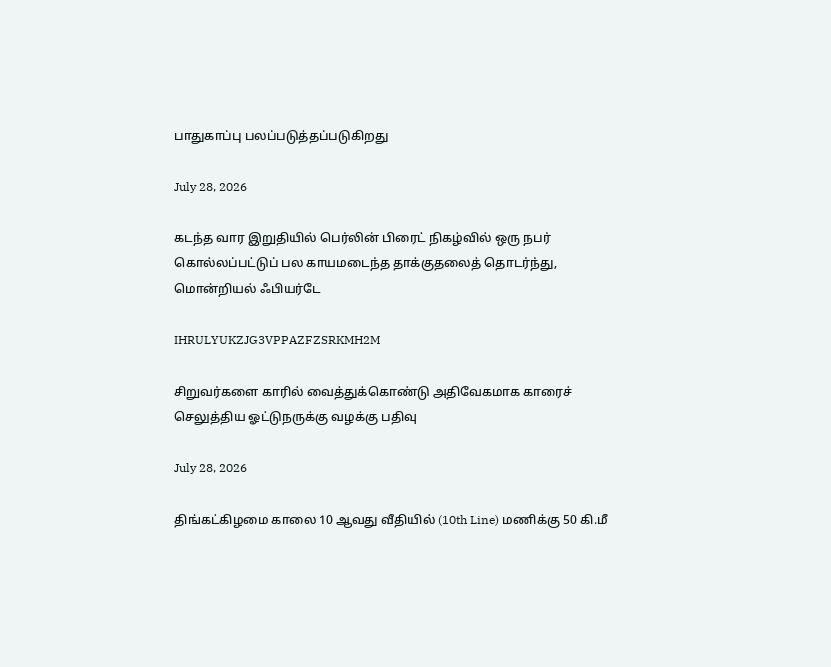பாதுகாப்பு பலப்படுத்தப்படுகிறது

July 28, 2026

கடந்த வார இறுதியில் பெர்லின் பிரைட் நிகழ்வில் ஒரு நபர் கொல்லப்பட்டுப் பல காயமடைந்த தாக்குதலைத் தொடர்ந்து, மொன்றியல் ஃபியர்டே

IHRULYUKZJG3VPPAZFZSRKMH2M

சிறுவர்களை காரில் வைத்துக்கொண்டு அதிவேகமாக காரைச் செலுத்திய ஓட்டுநருக்கு வழக்கு பதிவு

July 28, 2026

திங்கட்கிழமை காலை 10 ஆவது வீதியில் (10th Line) மணிக்கு 50 கி.மீ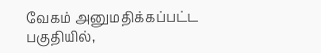வேகம் அனுமதிக்கப்பட்ட பகுதியில்,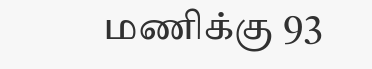மணிக்கு 93